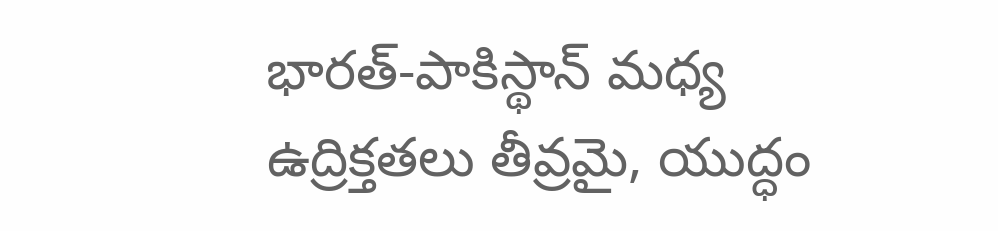భారత్‌-పాకిస్థాన్‌ మధ్య ఉద్రిక్తతలు తీవ్రమై, యుద్ధం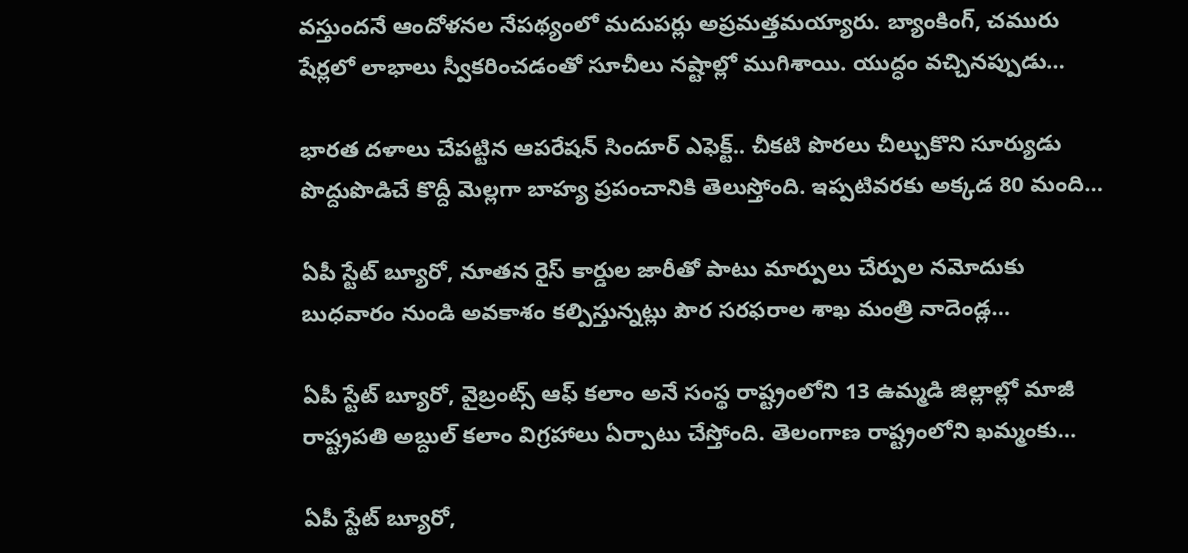వస్తుందనే ఆందోళనల నేపథ్యంలో మదుపర్లు అప్రమత్తమయ్యారు. బ్యాంకింగ్, చమురు షేర్లలో లాభాలు స్వీకరించడంతో సూచీలు నష్టాల్లో ముగిశాయి. యుద్ధం వచ్చినప్పుడు…

భారత దళాలు చేపట్టిన ఆపరేషన్‌ సిందూర్‌ ఎఫెక్ట్‌.. చీకటి పొరలు చీల్చుకొని సూర్యుడు పొద్దుపొడిచే కొద్దీ మెల్లగా బాహ్య ప్రపంచానికి తెలుస్తోంది. ఇప్పటివరకు అక్కడ 80 మంది…

ఏపీ స్టేట్ బ్యూరో, నూతన రైస్ కార్డుల జారీతో పాటు మార్పులు చేర్పుల నమోదుకు బుధవారం నుండి అవకాశం కల్పిస్తున్నట్లు పౌర సరఫరాల శాఖ మంత్రి నాదెండ్ల…

ఏపీ స్టేట్ బ్యూరో, వైబ్రంట్స్ ఆఫ్ కలాం అనే సంస్థ రాష్ట్రంలోని 13 ఉమ్మడి జిల్లాల్లో మాజీ రాష్ట్రపతి అబ్దుల్ కలాం విగ్రహాలు ఏర్పాటు చేస్తోంది. తెలంగాణ రాష్ట్రంలోని ఖమ్మంకు…

ఏపీ స్టేట్ బ్యూరో,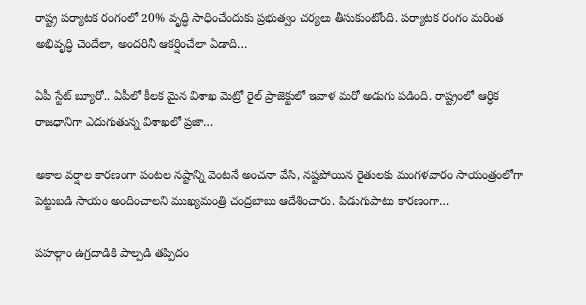రాష్ట్ర పర్యాటక రంగంలో 20% వృద్ధి సాధించేందుకు ప్రభుత్వం చర్యలు తీసుకుంటోంది. పర్యాటక రంగం మరింత అభివృద్ధి చెందేలా, అందరినీ ఆకర్షించేలా ఏడాది…

ఏపీ స్టేట్ బ్యూరో.. ఏపీలో కీలక మైన విశాఖ మెట్రో రైల్ ప్రాజెక్టులో ఇవాళ మరో అడుగు పడింది. రాష్ట్రంలో ఆర్ధిక రాజధానిగా ఎదుగుతున్న విశాఖలో ప్రజా…

అకాల వర్షాల కారణంగా పంటల నష్టాన్ని వెంటనే అంచనా వేసి, నష్టపోయిన రైతులకు మంగళవారం సాయంత్రంలోగా పెట్టుబడి సాయం అందించాలని ముఖ్యమంత్రి చంద్రబాబు ఆదేశించారు. పిడుగుపాటు కారణంగా…

పహల్గాం ఉగ్రదాడికి పాల్పడి తప్పిదం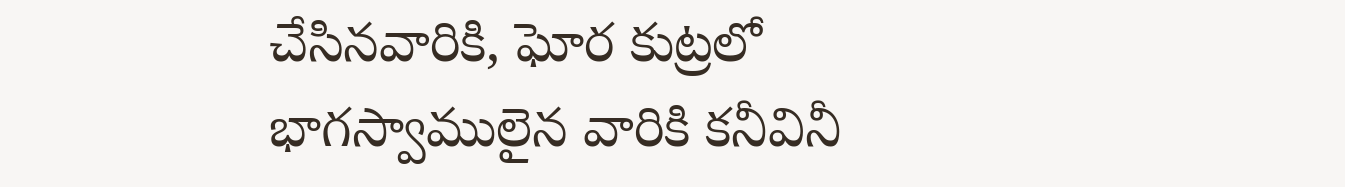చేసినవారికి, ఘోర కుట్రలో భాగస్వాములైన వారికి కనీవినీ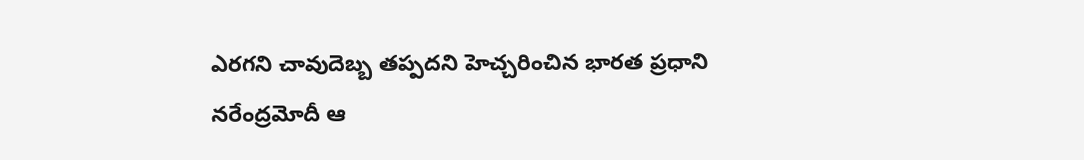ఎరగని చావుదెబ్బ తప్పదని హెచ్చరించిన భారత ప్రధాని నరేంద్రమోదీ ఆ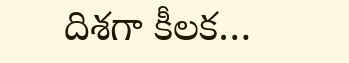దిశగా కీలక…